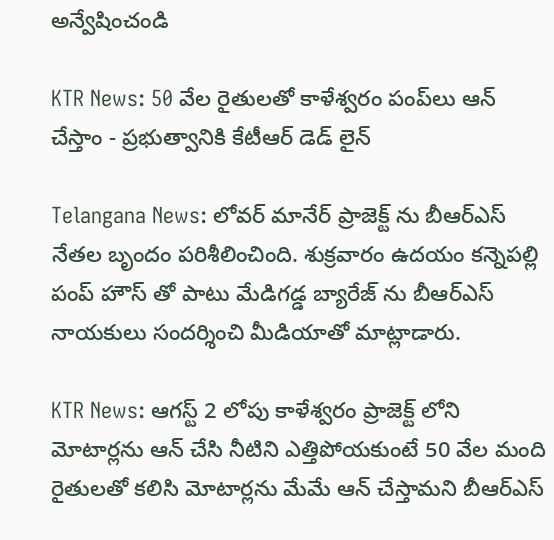అన్వేషించండి

KTR News: 50 వేల రైతులతో కాళేశ్వరం పంప్‌లు ఆన్ చేస్తాం - ప్రభుత్వానికి కేటీఆర్ డెడ్ లైన్

Telangana News: లోవర్ మానేర్ ప్రాజెక్ట్ ను బీఆర్ఎస్ నేతల బృందం పరిశీలించింది. శుక్రవారం ఉదయం కన్నెపల్లి పంప్ హౌస్ తో పాటు మేడిగడ్డ బ్యారేజ్ ను బీఆర్ఎస్ నాయకులు సందర్శించి మీడియాతో మాట్లాడారు.

KTR News: ఆగస్ట్ 2 లోపు కాళేశ్వరం ప్రాజెక్ట్ లోని మోటార్లను ఆన్ చేసి నీటిని ఎత్తిపోయకుంటే 50 వేల మంది రైతులతో కలిసి మోటార్లను మేమే ఆన్ చేస్తామని బీఆర్ఎస్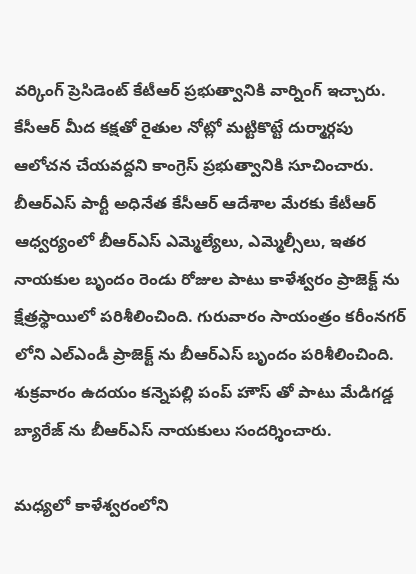వర్కింగ్ ప్రెసిడెంట్ కేటీఆర్ ప్రభుత్వానికి వార్నింగ్ ఇచ్చారు. కేసీఆర్ మీద కక్షతో రైతుల నోట్లో మట్టికొట్టే దుర్మార్గపు ఆలోచన చేయవద్దని కాంగ్రెస్ ప్రభుత్వానికి సూచించారు. బీఆర్ఎస్ పార్టీ అధినేత కేసీఆర్ ఆదేశాల మేరకు కేటీఆర్ ఆధ్వర్యంలో బీఆర్ఎస్ ఎమ్మెల్యేలు, ఎమ్మెల్సీలు, ఇతర నాయకుల బృందం రెండు రోజుల పాటు కాళేశ్వరం ప్రాజెక్ట్ ను క్షేత్రస్థాయిలో పరిశీలించింది. గురువారం సాయంత్రం కరీంనగర్ లోని ఎల్ఎండీ ప్రాజెక్ట్ ను బీఆర్ఎస్ బృందం పరిశీలించింది. శుక్రవారం ఉదయం కన్నెపల్లి పంప్ హౌస్ తో పాటు మేడిగడ్డ బ్యారేజ్ ను బీఆర్ఎస్ నాయకులు సందర్శించారు.

మధ్యలో కాళేశ్వరంలోని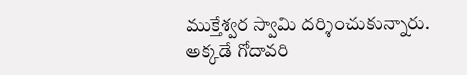ముక్తేశ్వర స్వామి దర్శించుకున్నారు. అక్కడే గోదావరి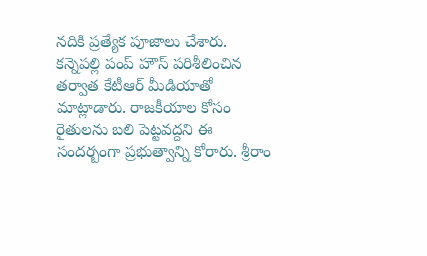నదికి ప్రత్యేక పూజాలు చేశారు. కన్నెపల్లి పంప్ హౌస్ పరిశీలించిన తర్వాత కేటీఆర్ మీడియాతో మాట్లాడారు. రాజకీయాల కోసం రైతులను బలి పెట్టవద్దని ఈ సందర్బంగా ప్రభుత్వాన్ని కోరారు. శ్రీరాం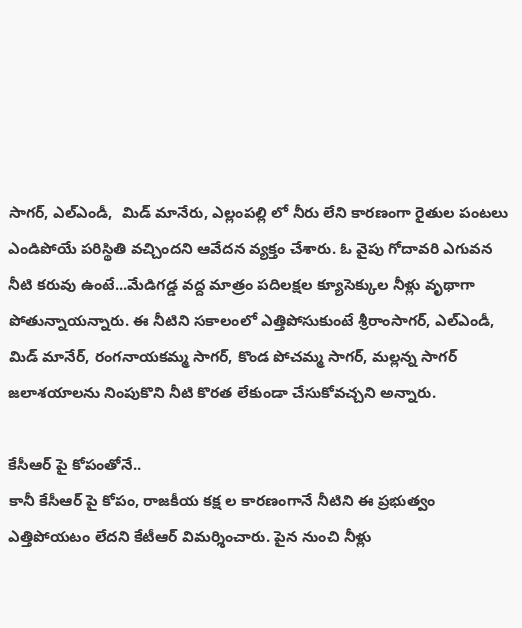సాగర్, ఎల్ఎండీ,  మిడ్ మానేరు, ఎల్లంపల్లి లో నీరు లేని కారణంగా రైతుల పంటలు ఎండిపోయే పరిస్థితి వచ్చిందని ఆవేదన వ్యక్తం చేశారు. ఓ వైపు గోదావరి ఎగువన నీటి కరువు ఉంటే...మేడిగడ్డ వద్ద మాత్రం పదిలక్షల క్యూసెక్కుల నీళ్లు వృథాగా పోతున్నాయన్నారు. ఈ నీటిని సకాలంలో ఎత్తిపోసుకుంటే శ్రీరాంసాగర్, ఎల్ఎండీ, మిడ్ మానేర్, రంగనాయకమ్మ సాగర్, కొండ పోచమ్మ సాగర్, మల్లన్న సాగర్ జలాశయాలను నింపుకొని నీటి కొరత లేకుండా చేసుకోవచ్చని అన్నారు.

కేసీఆర్ పై కోపంతోనే..
కానీ కేసీఆర్ పై కోపం, రాజకీయ కక్ష ల కారణంగానే నీటిని ఈ ప్రభుత్వం ఎత్తిపోయటం లేదని కేటీఆర్ విమర్శించారు. పైన నుంచి నీళ్లు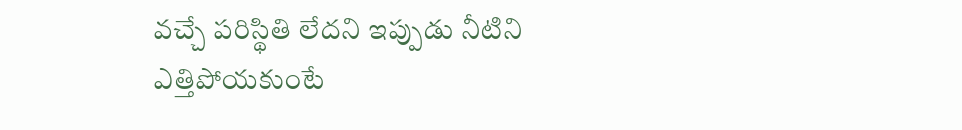వచ్చే పరిస్థితి లేదని ఇప్పుడు నీటిని ఎత్తిపోయకుంటే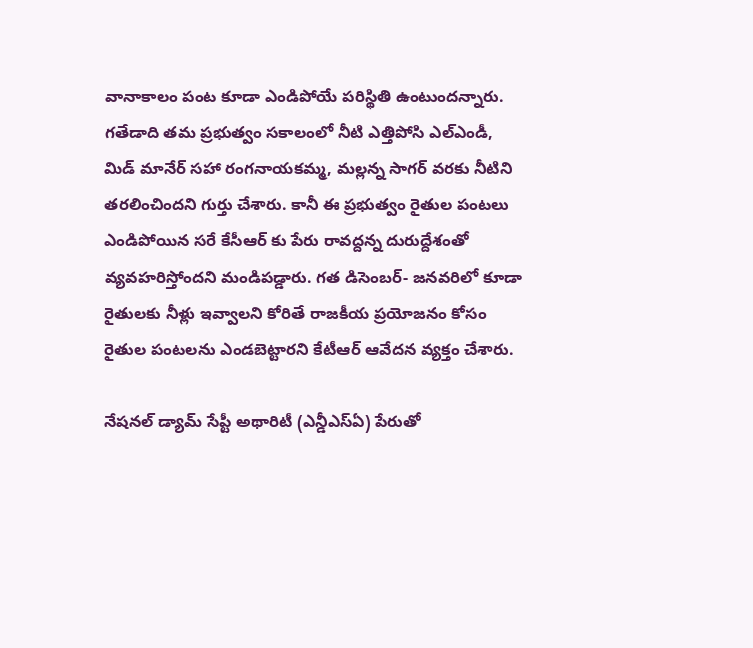వానాకాలం పంట కూడా ఎండిపోయే పరిస్థితి ఉంటుందన్నారు. గతేడాది తమ ప్రభుత్వం సకాలంలో నీటి ఎత్తిపోసి ఎల్ఎండీ, మిడ్ మానేర్ సహా రంగనాయకమ్మ, మల్లన్న సాగర్ వరకు నీటిని తరలించిందని గుర్తు చేశారు. కానీ ఈ ప్రభుత్వం రైతుల పంటలు ఎండిపోయిన సరే కేసీఆర్ కు పేరు రావద్దన్న దురుద్దేశంతో వ్యవహరిస్తోందని మండిపడ్డారు. గత డిసెంబర్- జనవరిలో కూడా రైతులకు నీళ్లు ఇవ్వాలని కోరితే రాజకీయ ప్రయోజనం కోసం రైతుల పంటలను ఎండబెట్టారని కేటీఆర్ ఆవేదన వ్యక్తం చేశారు.

నేషనల్ డ్యామ్ సేప్టీ అథారిటీ (ఎన్డీఎస్ఏ) పేరుతో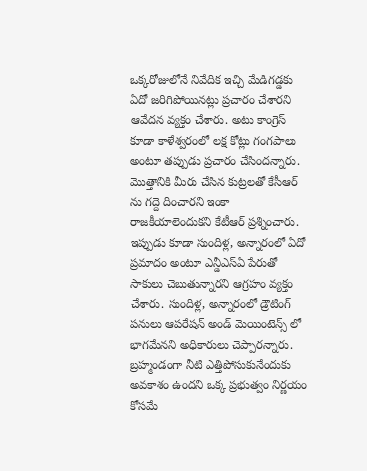ఒక్కరోజులోనే నివేదిక ఇచ్చి మేడిగడ్డకు ఏదో జరిగిపోయినట్లు ప్రచారం చేశారని ఆవేదన వ్యక్తం చేశారు. అటు కాంగ్రెస్ కూడా కాళేశ్వరంలో లక్ష కోట్లు గంగపాలు అంటూ తప్పుడు ప్రచారం చేసిందన్నారు. మొత్తానికి మీరు చేసిన కుట్రలతో కేసీఆర్ ను గద్దె దించారని ఇంకా రాజకీయాలెందుకని కేటీఆర్ ప్రశ్నించారు. ఇప్పుడు కూడా సుందిళ్ల, అన్నారంలో ఏదో ప్రమాదం అంటూ ఎన్డీఎస్ఏ పేరుతో సాకులు చెబుతున్నారని ఆగ్రహం వ్యక్తం చేశారు. సుందిళ్ల, అన్నారంలో డ్రౌటింగ్ పనులు ఆపరేషన్ అండ్ మెయింటెన్స్ లో భాగమేనని అధికారులు చెప్పారన్నారు. బ్రహ్మండంగా నీటి ఎత్తిపోసుకునేందుకు అవకాశం ఉందని ఒక్క ప్రభుత్వం నిర్ణయం కోసమే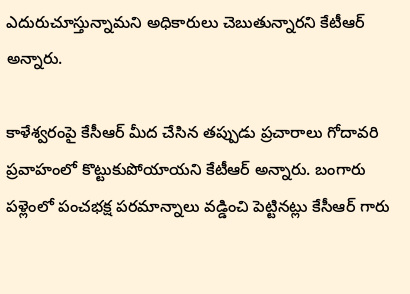ఎదురుచూస్తున్నామని అధికారులు చెబుతున్నారని కేటీఆర్ అన్నారు.

కాళేశ్వరంపై కేసీఆర్ మీద చేసిన తప్పుడు ప్రచారాలు గోదావరి ప్రవాహంలో కొట్టుకుపోయాయని కేటీఆర్ అన్నారు. బంగారు పళ్లెంలో పంచభక్ష పరమాన్నాలు వడ్డించి పెట్టినట్లు కేసీఆర్ గారు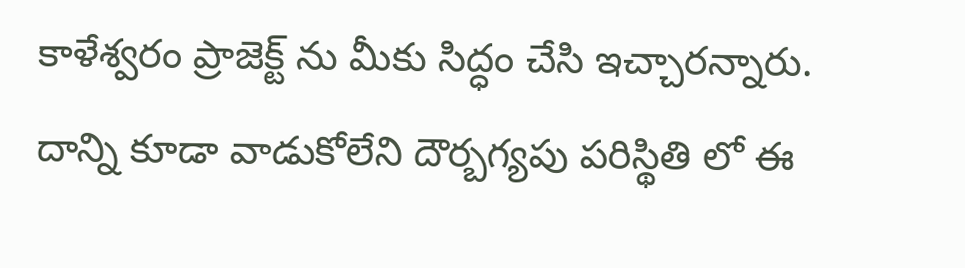కాళేశ్వరం ప్రాజెక్ట్ ను మీకు సిద్ధం చేసి ఇచ్చారన్నారు. దాన్ని కూడా వాడుకోలేని దౌర్బగ్యపు పరిస్థితి లో ఈ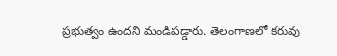ప్రభుత్వం ఉందని మండిపడ్డారు. తెలంగాణలో కరువు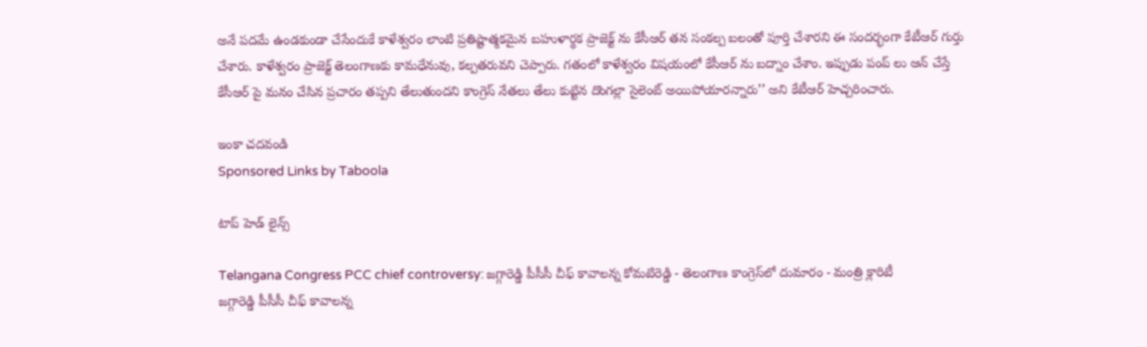అనే పదమే ఉండకుండా చేసేందుకే కాళేశ్వరం లాంటి ప్రతిష్టాత్మకమైన బహుళార్థక ప్రాజెక్ట్ ను కేసీఆర్ తన సంకల్ప బలంతో పూర్తి చేశారని ఈ సందర్భంగా కేటీఆర్ గుర్తు చేశారు. కాళేశ్వరం ప్రాజెక్ట్ తెలంగాణకు కామధేనువు, కల్పతరువని చెప్పారు. గతంలో కాళేశ్వరం విషయంలో కేసీఆర్ ను బద్నాం చేశాం. ఇప్పుడు పంప్ లు ఆన్ చేస్తే కేసీఆర్ పై మనం చేసిన ప్రచారం తప్పని తేలుతుందని కాంగ్రెస్ నేతలు తేలు కుట్టిన దొంగల్లా సైలెంట్ అయిపోయారన్నారు’’ అని కేటీఆర్ హెచ్చరించారు.

ఇంకా చదవండి
Sponsored Links by Taboola

టాప్ హెడ్ లైన్స్

Telangana Congress PCC chief controversy: జగ్గారెడ్డి పీసీసీ చీఫ్ కావాలన్న కోమటిరెడ్డి - తెలంగాణ కాంగ్రెస్‌లో దుమారం - మంత్రి క్లారిటీ
జగ్గారెడ్డి పీసీసీ చీఫ్ కావాలన్న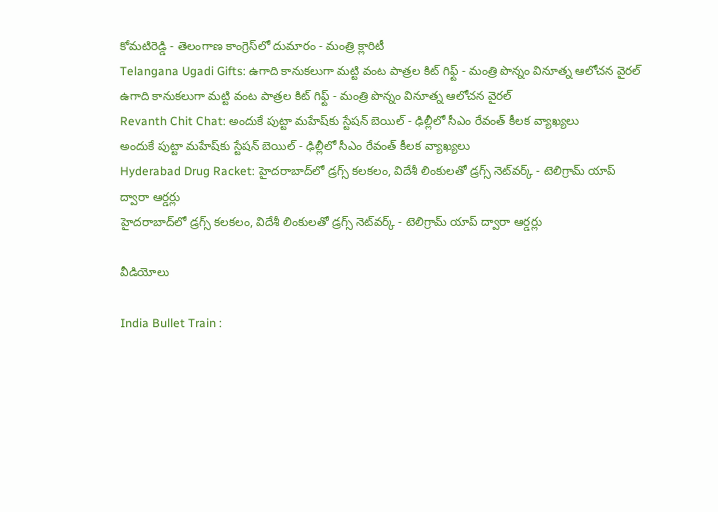కోమటిరెడ్డి - తెలంగాణ కాంగ్రెస్‌లో దుమారం - మంత్రి క్లారిటీ
Telangana Ugadi Gifts: ఉగాది కానుకలుగా మట్టి వంట పాత్రల కిట్ గిఫ్ట్ - మంత్రి పొన్నం వినూత్న ఆలోచన వైరల్
ఉగాది కానుకలుగా మట్టి వంట పాత్రల కిట్ గిఫ్ట్ - మంత్రి పొన్నం వినూత్న ఆలోచన వైరల్
Revanth Chit Chat: అందుకే పుట్టా మహేష్‌కు స్టేషన్ బెయిల్ - ఢిల్లీలో సీఎం రేవంత్ కీలక వ్యాఖ్యలు
అందుకే పుట్టా మహేష్‌కు స్టేషన్ బెయిల్ - ఢిల్లీలో సీఎం రేవంత్ కీలక వ్యాఖ్యలు
Hyderabad Drug Racket: హైదరాబాద్‌లో డ్రగ్స్ కలకలం, విదేశీ లింకులతో డ్రగ్స్ నెట్‌వర్క్ - టెలిగ్రామ్ యాప్ ద్వారా ఆర్డర్లు
హైదరాబాద్‌లో డ్రగ్స్ కలకలం, విదేశీ లింకులతో డ్రగ్స్ నెట్‌వర్క్ - టెలిగ్రామ్ యాప్ ద్వారా ఆర్డర్లు

వీడియోలు

India Bullet Train :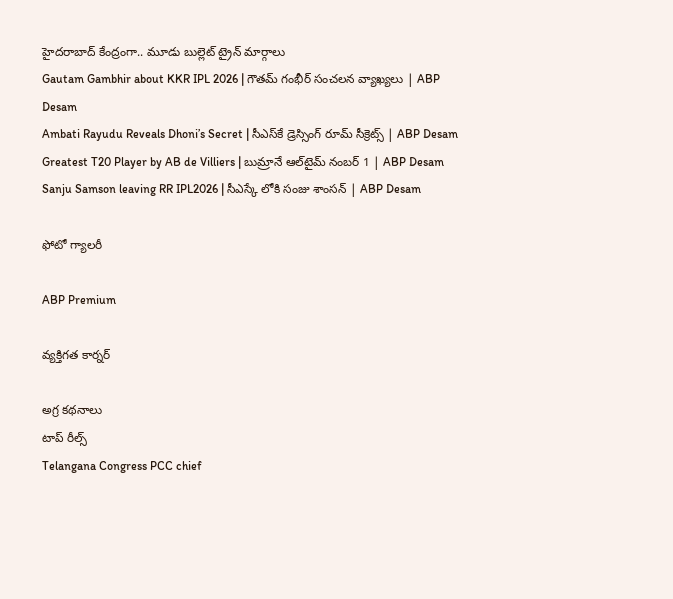హైదరాబాద్‌ కేంద్రంగా.. మూడు బుల్లెట్ ట్రైన్ మార్గాలు
Gautam Gambhir about KKR IPL 2026 | గౌతమ్ గంభీర్ సంచలన వ్యాఖ్యలు | ABP Desam
Ambati Rayudu Reveals Dhoni’s Secret | సీఎస్‌కే డ్రెస్సింగ్ రూమ్ సీక్రెట్స్ | ABP Desam
Greatest T20 Player by AB de Villiers | బుమ్రానే ఆల్‌టైమ్ నంబర్ 1 | ABP Desam
Sanju Samson leaving RR IPL2026 | సీఎస్కే లోకి సంజు శాంసన్ | ABP Desam

ఫోటో గ్యాలరీ

ABP Premium

వ్యక్తిగత కార్నర్

అగ్ర కథనాలు
టాప్ రీల్స్
Telangana Congress PCC chief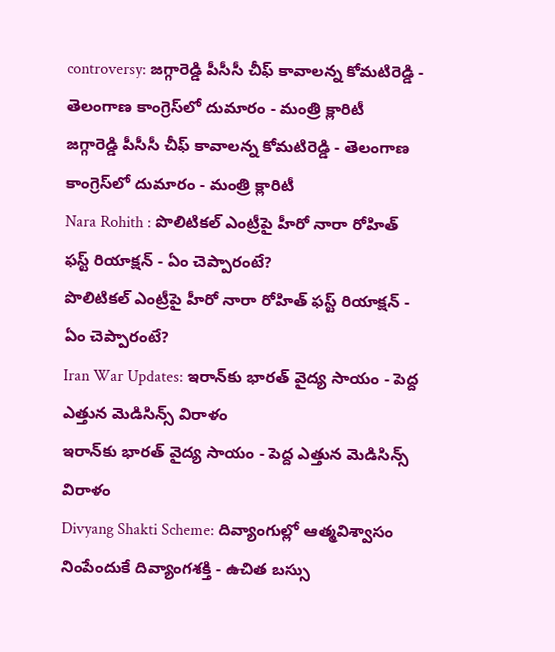controversy: జగ్గారెడ్డి పీసీసీ చీఫ్ కావాలన్న కోమటిరెడ్డి - తెలంగాణ కాంగ్రెస్‌లో దుమారం - మంత్రి క్లారిటీ
జగ్గారెడ్డి పీసీసీ చీఫ్ కావాలన్న కోమటిరెడ్డి - తెలంగాణ కాంగ్రెస్‌లో దుమారం - మంత్రి క్లారిటీ
Nara Rohith : పొలిటికల్ ఎంట్రీపై హీరో నారా రోహిత్ ఫస్ట్ రియాక్షన్ - ఏం చెప్పారంటే?
పొలిటికల్ ఎంట్రీపై హీరో నారా రోహిత్ ఫస్ట్ రియాక్షన్ - ఏం చెప్పారంటే?
Iran War Updates: ఇరాన్‌కు భారత్ వైద్య సాయం - పెద్ద ఎత్తున మెడిసిన్స్ విరాళం
ఇరాన్‌కు భారత్ వైద్య సాయం - పెద్ద ఎత్తున మెడిసిన్స్ విరాళం
Divyang Shakti Scheme: దివ్యాంగుల్లో ఆత్మవిశ్వాసం నింపేందుకే దివ్యాంగశక్తి - ఉచిత బస్సు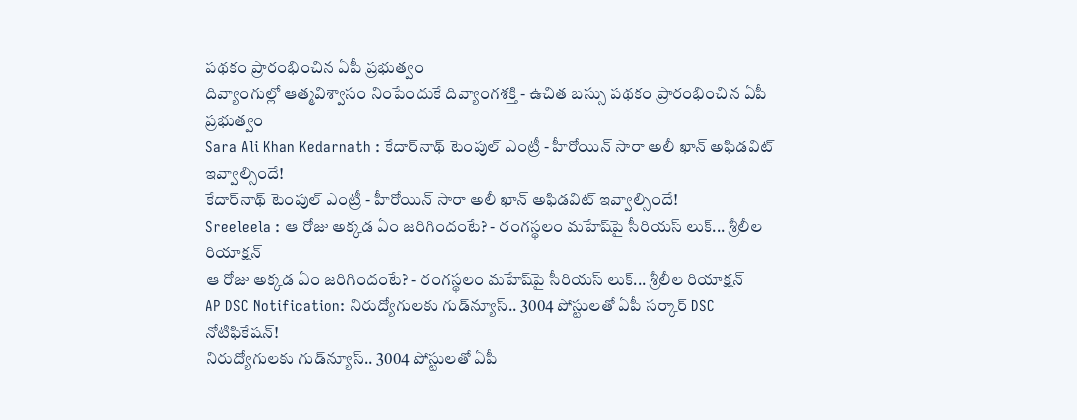పథకం ప్రారంభించిన ఏపీ ప్రభుత్వం
దివ్యాంగుల్లో ఆత్మవిశ్వాసం నింపేందుకే దివ్యాంగశక్తి - ఉచిత బస్సు పథకం ప్రారంభించిన ఏపీ ప్రభుత్వం
Sara Ali Khan Kedarnath : కేదార్‌నాథ్ టెంపుల్ ఎంట్రీ - హీరోయిన్ సారా అలీ ఖాన్ అఫిడవిట్ ఇవ్వాల్సిందే!
కేదార్‌నాథ్ టెంపుల్ ఎంట్రీ - హీరోయిన్ సారా అలీ ఖాన్ అఫిడవిట్ ఇవ్వాల్సిందే!
Sreeleela : ఆ రోజు అక్కడ ఏం జరిగిందంటే? - రంగస్థలం మహేష్‌పై సీరియస్ లుక్... శ్రీలీల రియాక్షన్
ఆ రోజు అక్కడ ఏం జరిగిందంటే? - రంగస్థలం మహేష్‌పై సీరియస్ లుక్... శ్రీలీల రియాక్షన్
AP DSC Notification: నిరుద్యోగులకు గుడ్‌న్యూస్.. 3004 పోస్టులతో ఏపీ సర్కార్ DSC నోటిఫికేషన్!
నిరుద్యోగులకు గుడ్‌న్యూస్.. 3004 పోస్టులతో ఏపీ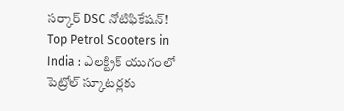సర్కార్ DSC నోటిఫికేషన్!
Top Petrol Scooters in India : ఎలక్ట్రిక్ యుగంలో పెట్రోల్‌ స్కూటర్లకు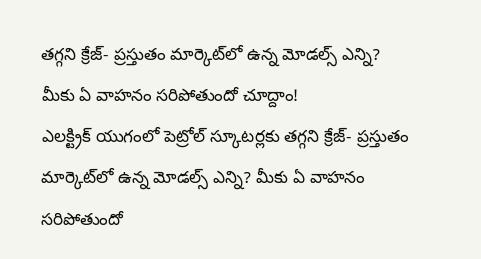తగ్గని క్రేజ్‌- ప్రస్తుతం మార్కెట్‌లో ఉన్న మోడల్స్ ఎన్ని? మీకు ఏ వాహనం సరిపోతుందో చూద్దాం!
ఎలక్ట్రిక్ యుగంలో పెట్రోల్‌ స్కూటర్లకు తగ్గని క్రేజ్‌- ప్రస్తుతం మార్కెట్‌లో ఉన్న మోడల్స్ ఎన్ని? మీకు ఏ వాహనం సరిపోతుందో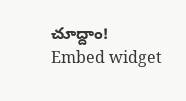చూద్దాం!
Embed widget